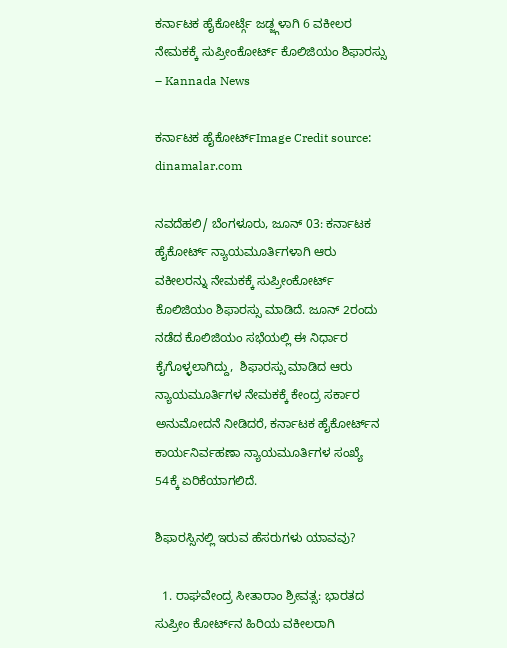ಕರ್ನಾಟಕ ಹೈಕೋರ್ಟ್ಗೆ ಜಡ್ಜ್ಗಳಾಗಿ 6 ವಕೀಲರ ನೇಮಕಕ್ಕೆ ಸುಪ್ರೀಂಕೋರ್ಟ್ ಕೊಲಿಜಿಯಂ ಶಿಫಾರಸ್ಸು – Kannada News

ಕರ್ನಾಟಕ ಹೈಕೋರ್ಟ್Image Credit source: dinamalar.com

ನವದೆಹಲಿ/ ಬೆಂಗಳೂರು, ಜೂನ್ 03: ಕರ್ನಾಟಕ ಹೈಕೋರ್ಟ್ ನ್ಯಾಯಮೂರ್ತಿಗಳಾಗಿ ಆರು ವಕೀಲರನ್ನು ನೇಮಕಕ್ಕೆ ಸುಪ್ರೀಂಕೋರ್ಟ್ ಕೊಲಿಜಿಯಂ ಶಿಫಾರಸ್ಸು ಮಾಡಿದೆ. ಜೂನ್ 2ರಂದು ನಡೆದ ಕೊಲಿಜಿಯಂ ಸಭೆಯಲ್ಲಿ ಈ ನಿರ್ಧಾರ ಕೈಗೊಳ್ಳಲಾಗಿದ್ದು,  ಶಿಫಾರಸ್ಸು ಮಾಡಿದ ಆರು ನ್ಯಾಯಮೂರ್ತಿಗಳ ನೇಮಕಕ್ಕೆ ಕೇಂದ್ರ ಸರ್ಕಾರ ಅನುಮೋದನೆ ನೀಡಿದರೆ, ಕರ್ನಾಟಕ ಹೈಕೋರ್ಟ್‌ನ ಕಾರ್ಯನಿರ್ವಹಣಾ ನ್ಯಾಯಮೂರ್ತಿಗಳ ಸಂಖ್ಯೆ 54ಕ್ಕೆ ಏರಿಕೆಯಾಗಲಿದೆ.

ಶಿಫಾರಸ್ಸಿನಲ್ಲಿ ಇರುವ ಹೆಸರುಗಳು ಯಾವವು?

  1. ರಾಘವೇಂದ್ರ ಸೀತಾರಾಂ ಶ್ರೀವತ್ಸ: ಭಾರತದ ಸುಪ್ರೀಂ ಕೋರ್ಟ್‌ನ ಹಿರಿಯ ವಕೀಲರಾಗಿ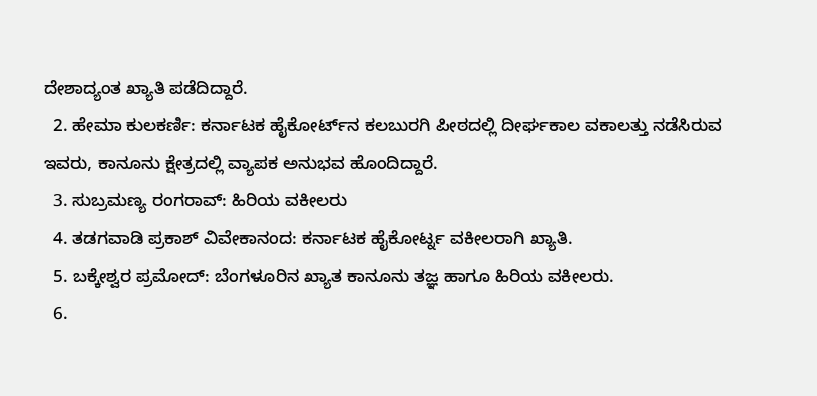ದೇಶಾದ್ಯಂತ ಖ್ಯಾತಿ ಪಡೆದಿದ್ದಾರೆ.
  2. ಹೇಮಾ ಕುಲಕರ್ಣಿ: ಕರ್ನಾಟಕ ಹೈಕೋರ್ಟ್‌ನ ಕಲಬುರಗಿ ಪೀಠದಲ್ಲಿ ದೀರ್ಘಕಾಲ ವಕಾಲತ್ತು ನಡೆಸಿರುವ ಇವರು, ಕಾನೂನು ಕ್ಷೇತ್ರದಲ್ಲಿ ವ್ಯಾಪಕ ಅನುಭವ ಹೊಂದಿದ್ದಾರೆ.
  3. ಸುಬ್ರಮಣ್ಯ ರಂಗರಾವ್: ಹಿರಿಯ ವಕೀಲರು
  4. ತಡಗವಾಡಿ ಪ್ರಕಾಶ್ ವಿವೇಕಾನಂದ: ಕರ್ನಾಟಕ ಹೈಕೋರ್ಟ್ನ ವಕೀಲರಾಗಿ ಖ್ಯಾತಿ.
  5. ಬಕ್ಕೇಶ್ವರ ಪ್ರಮೋದ್: ಬೆಂಗಳೂರಿನ ಖ್ಯಾತ ಕಾನೂನು ತಜ್ಞ ಹಾಗೂ ಹಿರಿಯ ವಕೀಲರು.
  6.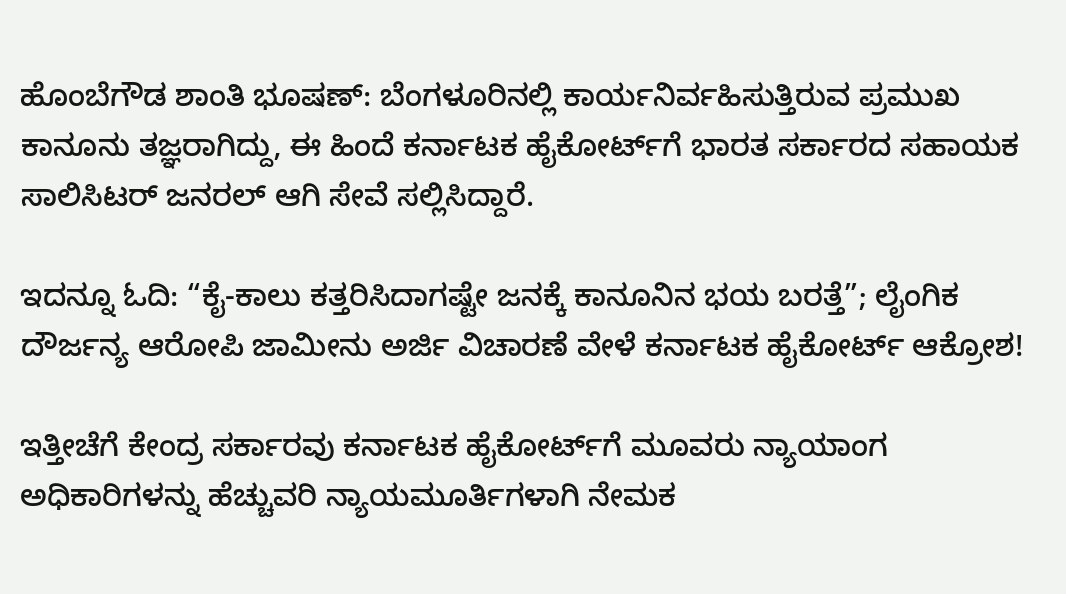ಹೊಂಬೆಗೌಡ ಶಾಂತಿ ಭೂಷಣ್: ಬೆಂಗಳೂರಿನಲ್ಲಿ ಕಾರ್ಯನಿರ್ವಹಿಸುತ್ತಿರುವ ಪ್ರಮುಖ ಕಾನೂನು ತಜ್ಞರಾಗಿದ್ದು, ಈ ಹಿಂದೆ ಕರ್ನಾಟಕ ಹೈಕೋರ್ಟ್‌ಗೆ ಭಾರತ ಸರ್ಕಾರದ ಸಹಾಯಕ ಸಾಲಿಸಿಟರ್ ಜನರಲ್ ಆಗಿ ಸೇವೆ ಸಲ್ಲಿಸಿದ್ದಾರೆ.

ಇದನ್ನೂ ಓದಿ: “ಕೈ-ಕಾಲು ಕತ್ತರಿಸಿದಾಗಷ್ಟೇ ಜನಕ್ಕೆ ಕಾನೂನಿನ ಭಯ ಬರತ್ತೆ”; ಲೈಂಗಿಕ ದೌರ್ಜನ್ಯ ಆರೋಪಿ ಜಾಮೀನು ಅರ್ಜಿ ವಿಚಾರಣೆ ವೇಳೆ ಕರ್ನಾಟಕ ಹೈಕೋರ್ಟ್ ಆಕ್ರೋಶ!

ಇತ್ತೀಚೆಗೆ ಕೇಂದ್ರ ಸರ್ಕಾರವು ಕರ್ನಾಟಕ ಹೈಕೋರ್ಟ್‌ಗೆ ಮೂವರು ನ್ಯಾಯಾಂಗ ಅಧಿಕಾರಿಗಳನ್ನು ಹೆಚ್ಚುವರಿ ನ್ಯಾಯಮೂರ್ತಿಗಳಾಗಿ ನೇಮಕ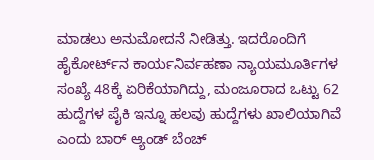ಮಾಡಲು ಅನುಮೋದನೆ ನೀಡಿತ್ತು. ಇದರೊಂದಿಗೆ ಹೈಕೋರ್ಟ್‌ನ ಕಾರ್ಯನಿರ್ವಹಣಾ ನ್ಯಾಯಮೂರ್ತಿಗಳ ಸಂಖ್ಯೆ 48ಕ್ಕೆ ಏರಿಕೆಯಾಗಿದ್ದು, ಮಂಜೂರಾದ ಒಟ್ಟು 62 ಹುದ್ದೆಗಳ ಪೈಕಿ ಇನ್ನೂ ಹಲವು ಹುದ್ದೆಗಳು ಖಾಲಿಯಾಗಿವೆ ಎಂದು ಬಾರ್ ಆ್ಯಂಡ್ ಬೆಂಚ್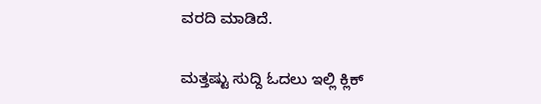ವರದಿ ಮಾಡಿದೆ.

ಮತ್ತಷ್ಟು ಸುದ್ದಿ ಓದಲು ಇಲ್ಲಿ ಕ್ಲಿಕ್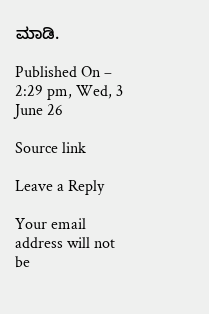ಮಾಡಿ.

Published On – 2:29 pm, Wed, 3 June 26

Source link

Leave a Reply

Your email address will not be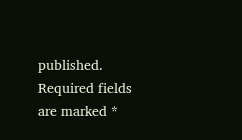published. Required fields are marked *